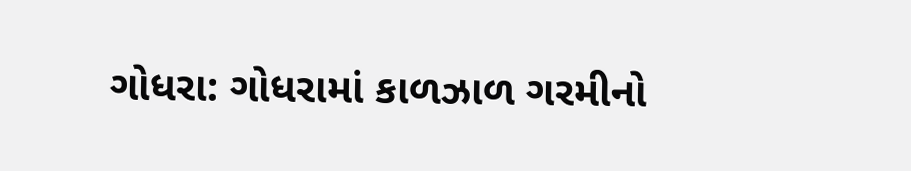ગોધરા: ગોધરામાં કાળઝાળ ગરમીનો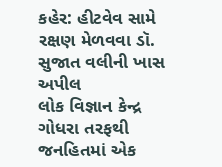કહેર: હીટવેવ સામે રક્ષણ મેળવવા ડૉ. સુજાત વલીની ખાસ અપીલ
લોક વિજ્ઞાન કેન્દ્ર ગોધરા તરફથી જનહિતમાં એક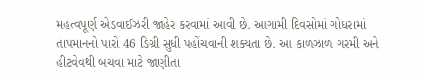મહત્વપૂર્ણ એડવાઈઝરી જાહેર કરવામાં આવી છે. આગામી દિવસોમાં ગોધરામાં તાપમાનનો પારો 46 ડિગ્રી સુધી પહોંચવાની શક્યતા છે. આ કાળઝાળ ગરમી અને હીટવેવથી બચવા માટે જાણીતા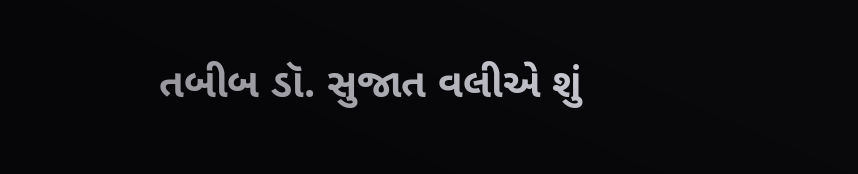તબીબ ડૉ. સુજાત વલીએ શું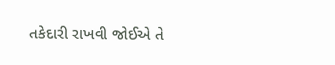તકેદારી રાખવી જોઈએ તે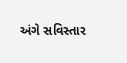અંગે સવિસ્તાર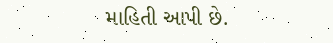માહિતી આપી છે.